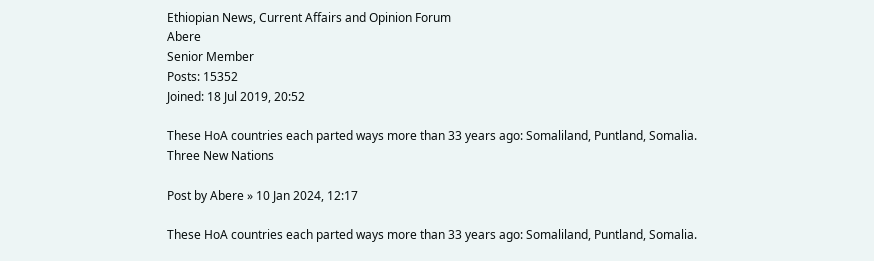Ethiopian News, Current Affairs and Opinion Forum
Abere
Senior Member
Posts: 15352
Joined: 18 Jul 2019, 20:52

These HoA countries each parted ways more than 33 years ago: Somaliland, Puntland, Somalia. Three New Nations

Post by Abere » 10 Jan 2024, 12:17

These HoA countries each parted ways more than 33 years ago: Somaliland, Puntland, Somalia.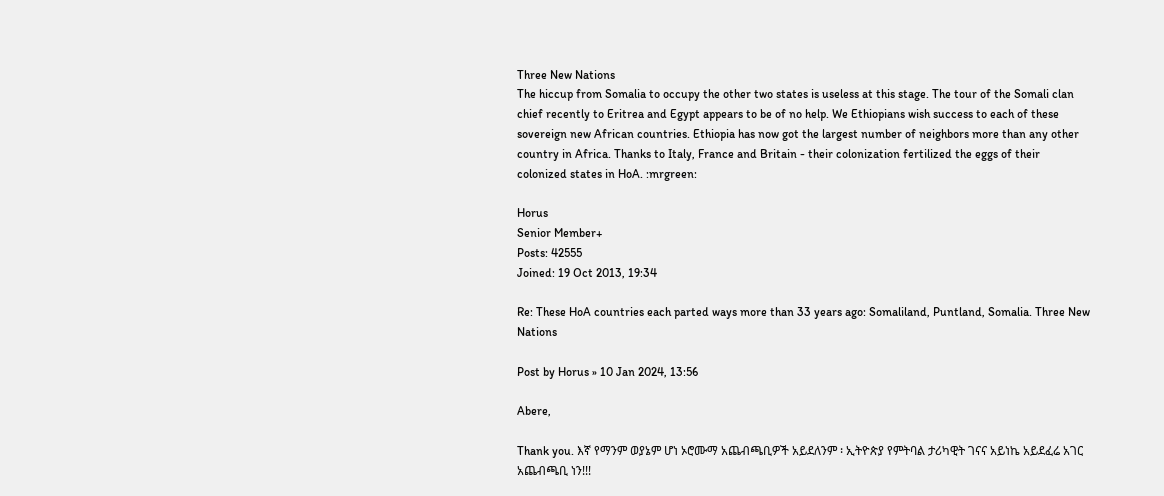Three New Nations
The hiccup from Somalia to occupy the other two states is useless at this stage. The tour of the Somali clan chief recently to Eritrea and Egypt appears to be of no help. We Ethiopians wish success to each of these sovereign new African countries. Ethiopia has now got the largest number of neighbors more than any other country in Africa. Thanks to Italy, France and Britain - their colonization fertilized the eggs of their colonized states in HoA. :mrgreen:

Horus
Senior Member+
Posts: 42555
Joined: 19 Oct 2013, 19:34

Re: These HoA countries each parted ways more than 33 years ago: Somaliland, Puntland, Somalia. Three New Nations

Post by Horus » 10 Jan 2024, 13:56

Abere,

Thank you. እኛ የማንም ወያኔም ሆነ ኦሮሙማ አጨብጫቢዎች አይደለንም ፡ ኢትዮጵያ የምትባል ታሪካዊት ገናና አይነኬ አይደፈሬ አገር አጨብጫቢ ነን!!!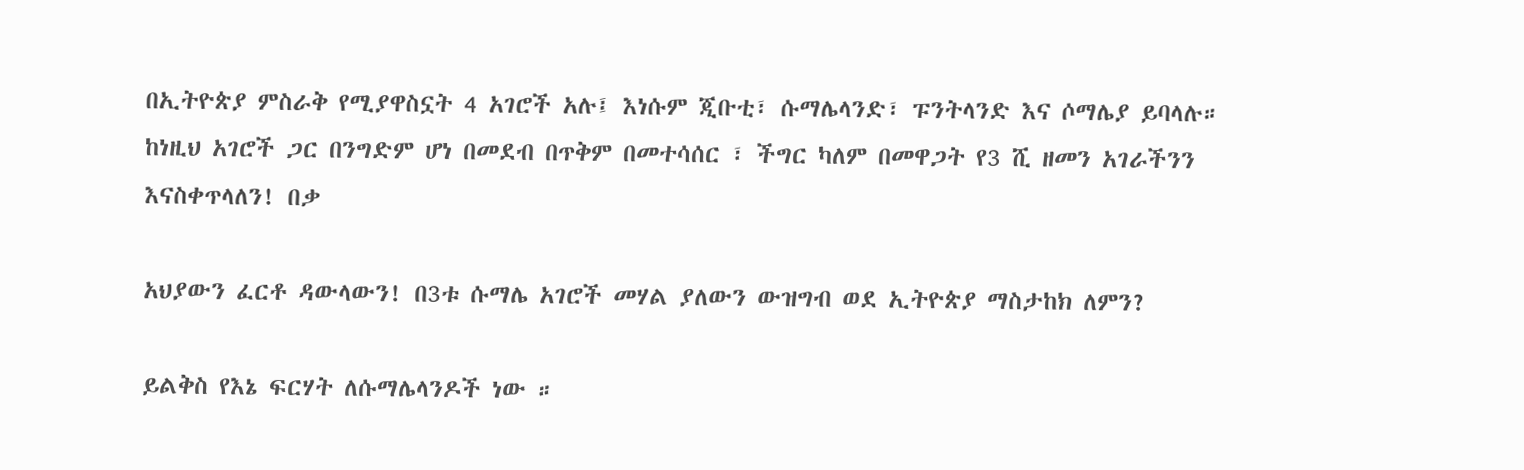በኢትዮጵያ ምስራቅ የሚያዋስኗት 4 አገሮች አሉ፤ እነሱም ጂቡቲ፣ ሱማሌላንድ፣ ፑንትላንድ እና ሶማሌያ ይባላሉ። ከነዚህ አገሮች ጋር በንግድም ሆነ በመደብ በጥቅም በመተሳሰር ፣ ችግር ካለም በመዋጋት የ3 ሺ ዘመን አገራችንን እናስቀጥላለን! በቃ

አህያውን ፈርቶ ዳውላውን! በ3ቱ ሱማሌ አገሮች መሃል ያለውን ውዝግብ ወደ ኢትዮጵያ ማስታከክ ለምን?

ይልቅስ የእኔ ፍርሃት ለሱማሌላንዶች ነው ።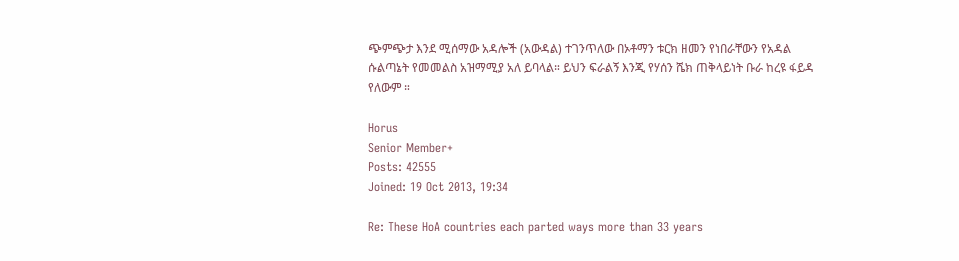ጭምጭታ እንደ ሚሰማው አዳሎች (አውዳል) ተገንጥለው በኦቶማን ቱርክ ዘመን የነበራቸውን የአዳል ሱልጣኔት የመመልስ አዝማሚያ አለ ይባላል። ይህን ፍራልኝ እንጂ የሃሰን ሼክ ጠቅላይነት ቡራ ከረዩ ፋይዳ የለውም ።

Horus
Senior Member+
Posts: 42555
Joined: 19 Oct 2013, 19:34

Re: These HoA countries each parted ways more than 33 years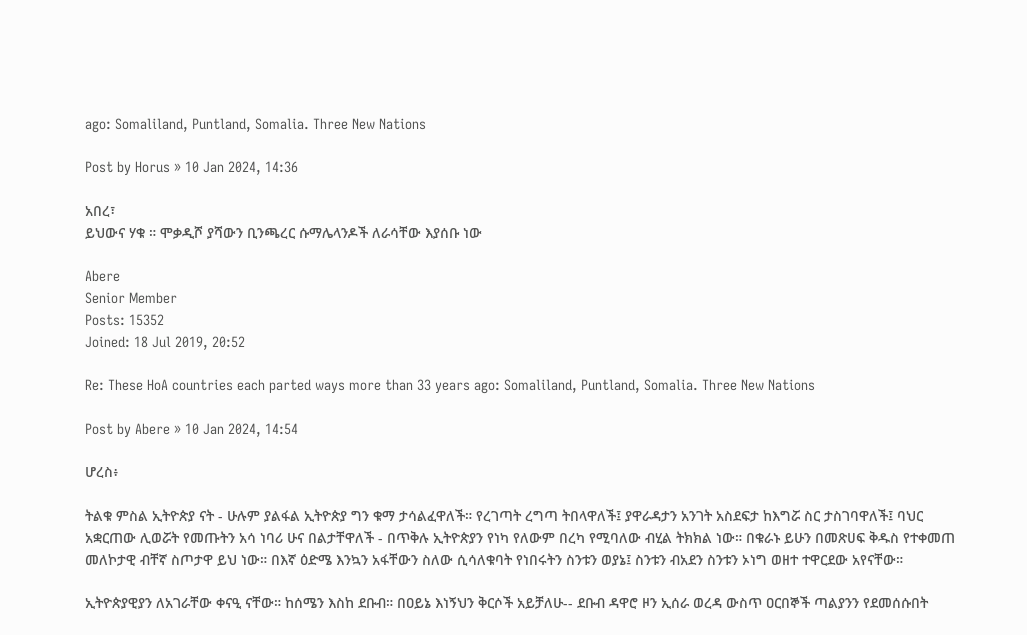ago: Somaliland, Puntland, Somalia. Three New Nations

Post by Horus » 10 Jan 2024, 14:36

አበረ፣
ይህውና ሃቁ ። ሞቃዲሾ ያሻውን ቢንጫረር ሱማሌላንዶች ለራሳቸው እያሰቡ ነው

Abere
Senior Member
Posts: 15352
Joined: 18 Jul 2019, 20:52

Re: These HoA countries each parted ways more than 33 years ago: Somaliland, Puntland, Somalia. Three New Nations

Post by Abere » 10 Jan 2024, 14:54

ሆረስ፥

ትልቁ ምስል ኢትዮጵያ ናት - ሁሉም ያልፋል ኢትዮጵያ ግን ቁማ ታሳልፈዋለች። የረገጣት ረግጣ ትበላዋለች፤ ያዋራዳታን አንገት አስደፍታ ከእግሯ ስር ታስገባዋለች፤ ባህር አቋርጠው ሊወሯት የመጡትን አሳ ነባሪ ሁና በልታቸዋለች - በጥቅሉ ኢትዮጵያን የነካ የለውም በረካ የሚባለው ብሂል ትክክል ነው። በቁራኑ ይሁን በመጽሀፍ ቅዱስ የተቀመጠ መለኮታዊ ብቸኛ ስጦታዋ ይህ ነው። በእኛ ዕድሜ እንኳን አፋቸውን ስለው ሲሳለቁባት የነበሩትን ስንቱን ወያኔ፤ ስንቱን ብአደን ስንቱን ኦነግ ወዘተ ተዋርደው አየናቸው።

ኢትዮጵያዊያን ለአገራቸው ቀናዒ ናቸው። ከሰሜን እስከ ደቡብ። በዐይኔ እነኝህን ቅርሶች አይቻለሁ-- ደቡብ ዳዋሮ ዞን ኢሰራ ወረዳ ውስጥ ዐርበኞች ጣልያንን የደመሰሱበት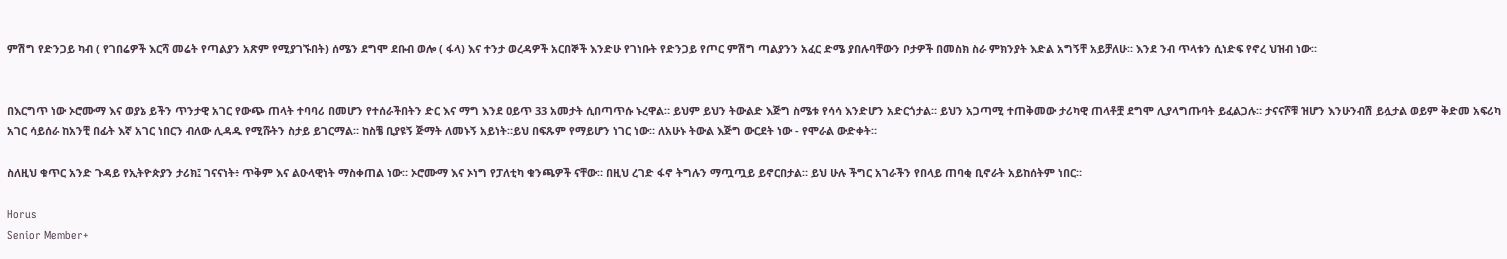ምሽግ የድንጋይ ካብ ( የገበሬዎች እርሻ መሬት የጣልያን አጽም የሚያገኙበት) ሰሜን ደግሞ ደቡብ ወሎ ( ፋላ) እና ተንታ ወረዳዎች አርበኞች እንድሁ የገነቡት የድንጋይ የጦር ምሽግ ጣልያንን አፈር ድሜ ያበሉባቸውን ቦታዎች በመስክ ስራ ምክንያት እድል አግኝቸ አይቻለሁ። እንደ ንብ ጥላቱን ሲነድፍ የኖረ ህዝብ ነው።


በእርግጥ ነው ኦሮሙማ እና ወያኔ ይችን ጥንታዊ አገር የውጭ ጠላት ተባባሪ በመሆን የተሰራችበትን ድር እና ማግ እንደ ዐይጥ 33 አመታት ሲበጣጥሱ ኑረዋል። ይህም ይህን ትውልድ እጅግ ስሜቱ የሳሳ እንድሆን አድርጎታል። ይህን አጋጣሚ ተጠቅመው ታሪካዊ ጠላቶቿ ደግሞ ሊያላግጡባት ይፈልጋሉ። ታናናሾቹ ዝሆን እንሁንብሽ ይሏታል ወይም ቅድመ አፍሪካ አገር ሳይሰራ ከአንቺ በፊት እኛ አገር ነበርን ብለው ሊዳዱ የሚሹትን ስታይ ይገርማል። ከስቼ ቢያዩኝ ጅማት ለመኑኝ አይነት።ይህ በፍጹም የማይሆን ነገር ነው። ለአሁኑ ትውል እጅግ ውርደት ነው - የሞራል ውድቀት።

ስለዚህ ቁጥር አንድ ጉዳይ የኢትዮጵያን ታሪክ፤ ገናናነት፥ ጥቅም እና ልዑላዊነት ማስቀጠል ነው። ኦሮሙማ እና ኦነግ የፓለቲካ ቁንጫዎች ናቸው። በዚህ ረገድ ፋኖ ትግሉን ማጧጧይ ይኖርበታል። ይህ ሁሉ ችግር አገራችን የበላይ ጠባቂ ቢኖራት አይከሰትም ነበር።

Horus
Senior Member+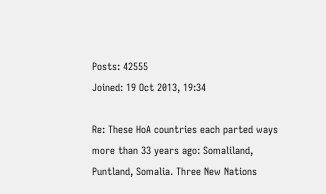Posts: 42555
Joined: 19 Oct 2013, 19:34

Re: These HoA countries each parted ways more than 33 years ago: Somaliland, Puntland, Somalia. Three New Nations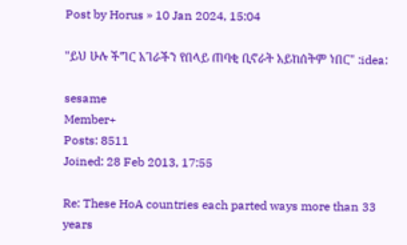Post by Horus » 10 Jan 2024, 15:04

"ይህ ሁሉ ችግር አገራችን የበላይ ጠባቂ ቢኖራት አይከሰትም ነበር" :idea:

sesame
Member+
Posts: 8511
Joined: 28 Feb 2013, 17:55

Re: These HoA countries each parted ways more than 33 years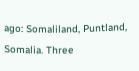ago: Somaliland, Puntland, Somalia. Three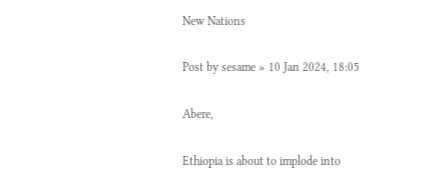New Nations

Post by sesame » 10 Jan 2024, 18:05

Abere,

Ethiopia is about to implode into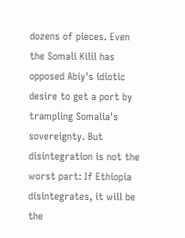dozens of pieces. Even the Somali Kilil has opposed Abiy's idiotic desire to get a port by trampling Somalia's sovereignty. But disintegration is not the worst part: If Ethiopia disintegrates, it will be the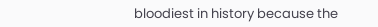bloodiest in history because the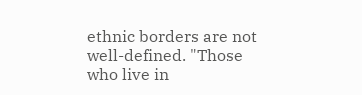ethnic borders are not well-defined. "Those who live in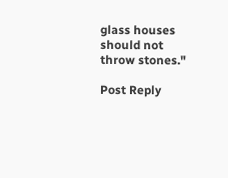glass houses should not throw stones."

Post Reply